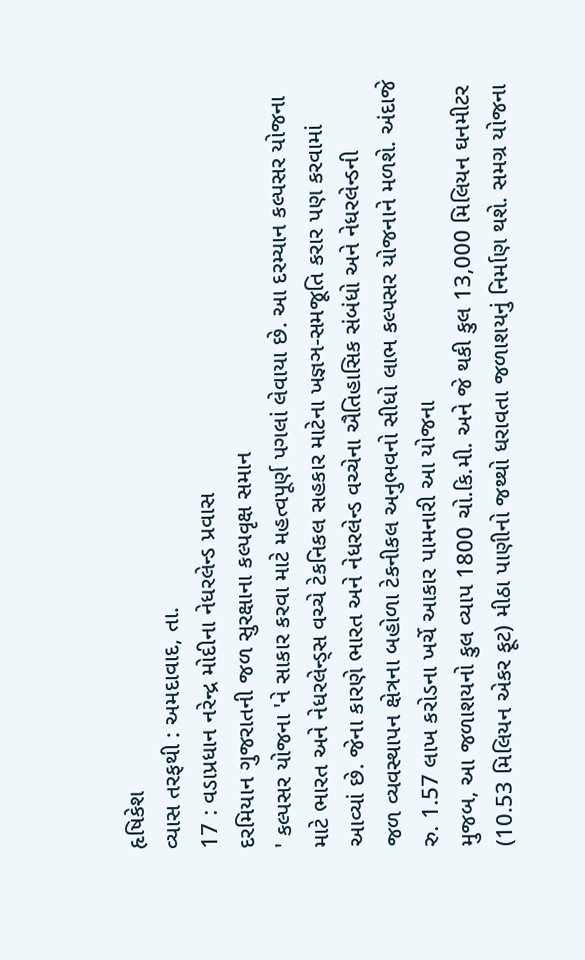હૃષિકેશ
વ્યાસ તરફથી : અમદાવાદ, તા.
17 : વડાપ્રધાન નરેન્દ્ર મોદીના નેધરલેન્ડ પ્રવાસ
દરમિયાન ગુજરાતની જળ સુરક્ષાના કલ્પવૃક્ષ સમાન
' કલ્પસર યોજના 'ને સાકાર કરવા માટે મહત્વપૂર્ણ પગલાં લેવાયા છે. આ દરમ્યાન કલ્પસર યોજના
માટે ભારત અને નેધરલેન્ડ્સ વચ્ચે ટેકનિકલ સહકાર માટેના ખજ્ઞઞ-સમજૂતિ કરાર પણ કરવામાં
આવ્યાં છે. જેના કારણે ભારત અને નેધરલેન્ડ વચ્ચેના ઐતિહાસિક સંબંધો અને નેધરલેન્ડની
જળ વ્યવસ્થાપન ક્ષેત્રના બહોળા ટેકનીકલ અનુભવનો સીધો લાભ કલ્પસર યોજનાને મળશે. અંદાજે
રુ. 1.57 લાખ કરોડના ખર્ચે આકાર પામનારી આ યોજના
મુજબ, આ જળાશયનો કુલ વ્યાપ 1800 ચો.કિ.મી. અને જે થકી કુલ 13,000 મિલિયન ઘનમીટર (10.53 મિલિયન એકર ફૂટ) મીઠા પાણીનો જથ્થો ધરાવતા જળાશયનું નિર્માણ થશે. સમગ્ર યોજના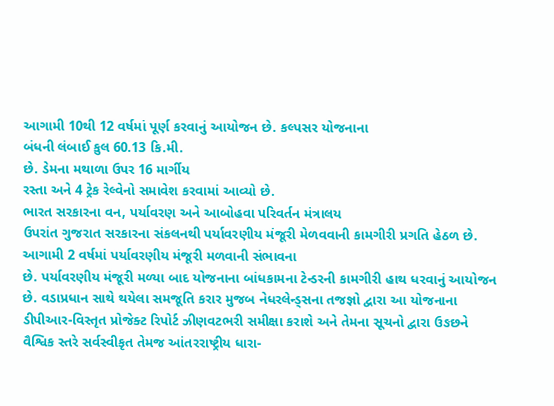આગામી 10થી 12 વર્ષમાં પૂર્ણ કરવાનું આયોજન છે. કલ્પસર યોજનાના
બંધની લંબાઈ કુલ 60.13 કિ.મી.
છે. ડેમના મથાળા ઉપર 16 માર્ગીય
રસ્તા અને 4 ટ્રેક રેલ્વેનો સમાવેશ કરવામાં આવ્યો છે.
ભારત સરકારના વન, પર્યાવરણ અને આબોહવા પરિવર્તન મંત્રાલય
ઉપરાંત ગુજરાત સરકારના સંકલનથી પર્યાવરણીય મંજૂરી મેળવવાની કામગીરી પ્રગતિ હેઠળ છે.
આગામી 2 વર્ષમાં પર્યાવરણીય મંજૂરી મળવાની સંભાવના
છે. પર્યાવરણીય મંજૂરી મળ્યા બાદ યોજનાના બાંધકામના ટેન્ડરની કામગીરી હાથ ધરવાનું આયોજન
છે. વડાપ્રધાન સાથે થયેલા સમજૂતિ કરાર મુજબ નેધરલેન્ડ્સના તજજ્ઞો દ્વારા આ યોજનાના
ડીપીઆર-વિસ્તૃત પ્રોજેક્ટ રિપોર્ટ ઝીણવટભરી સમીક્ષા કરાશે અને તેમના સૂચનો દ્વારા ઉઙછને
વૈશ્વિક સ્તરે સર્વસ્વીકૃત તેમજ આંતરરાષ્ટ્રીય ધારા-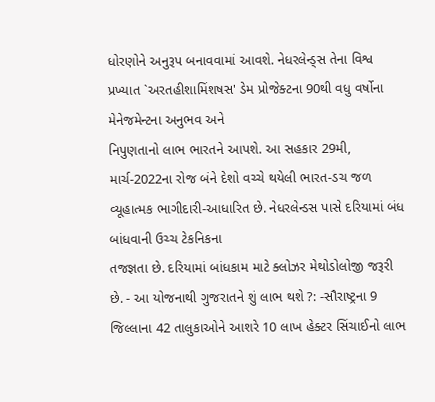ધોરણોને અનુરૂપ બનાવવામાં આવશે. નેધરલેન્ડ્સ તેના વિશ્વ પ્રખ્યાત `અરતહીશામિંશષસ' ડેમ પ્રોજેક્ટના 90થી વધુ વર્ષોના મેનેજમેન્ટના અનુભવ અને
નિપુણતાનો લાભ ભારતને આપશે. આ સહકાર 29મી, માર્ચ-2022ના રોજ બંને દેશો વચ્ચે થયેલી ભારત-ડચ જળ
વ્યૂહાત્મક ભાગીદારી-આધારિત છે. નેધરલેન્ડસ પાસે દરિયામાં બંધ બાંધવાની ઉચ્ચ ટેકનિકના
તજજ્ઞતા છે. દરિયામાં બાંધકામ માટે ક્લોઝર મેથોડોલોજી જરૂરી છે. - આ યોજનાથી ગુજરાતને શું લાભ થશે ?: -સૌરાષ્ટ્રના 9 જિલ્લાના 42 તાલુકાઓને આશરે 10 લાખ હેક્ટર સિંચાઈનો લાભ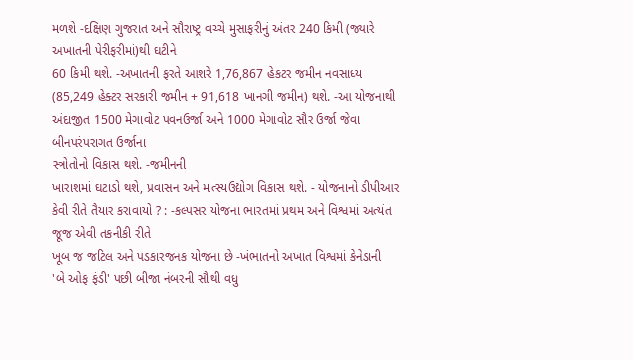મળશે -દક્ષિણ ગુજરાત અને સૌરાષ્ટ્ર વચ્ચે મુસાફરીનું અંતર 240 કિમી (જ્યારે અખાતની પેરીફરીમાં)થી ઘટીને
60 કિમી થશે. -અખાતની ફરતે આશરે 1,76,867 હેકટર જમીન નવસાધ્ય (85,249 હેક્ટર સરકારી જમીન + 91,618 ખાનગી જમીન) થશે. -આ યોજનાથી અંદાજીત 1500 મેગાવોટ પવનઉર્જા અને 1000 મેગાવોટ સૌર ઉર્જા જેવા બીનપરંપરાગત ઉર્જાના
સ્ત્રોતોનો વિકાસ થશે. -જમીનની
ખારાશમાં ઘટાડો થશે, પ્રવાસન અને મત્સ્યઉદ્યોગ વિકાસ થશે. - યોજનાનો ડીપીઆર કેવી રીતે તૈયાર કરાવાયો ? : -કલ્પસર યોજના ભારતમાં પ્રથમ અને વિશ્વમાં અત્યંત જૂજ એવી તકનીકી રીતે
ખૂબ જ જટિલ અને પડકારજનક યોજના છે -ખંભાતનો અખાત વિશ્વમાં કેનેડાની
'બે ઓફ ફંડી' પછી બીજા નંબરની સૌથી વધુ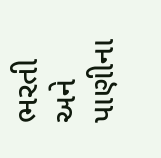ભરતી અને પાણીના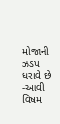મોજાની ઝડપ ધરાવે છે -આવી વિષમ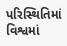પરિસ્થિતિમાં વિશ્વમાં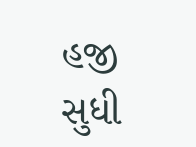હજી સુધી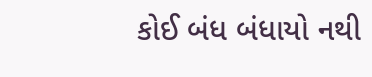કોઈ બંધ બંધાયો નથી